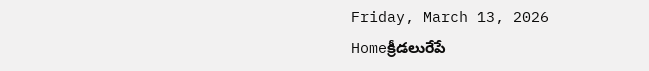Friday, March 13, 2026
Homeక్రీడలురేపే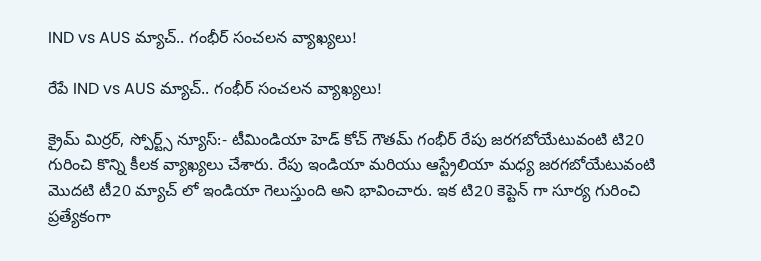IND vs AUS మ్యాచ్.. గంభీర్ సంచలన వ్యాఖ్యలు!

రేపే IND vs AUS మ్యాచ్.. గంభీర్ సంచలన వ్యాఖ్యలు!

క్రైమ్ మిర్రర్, స్పోర్ట్స్ న్యూస్:- టీమిండియా హెడ్ కోచ్ గౌతమ్ గంభీర్ రేపు జరగబోయేటువంటి టి20 గురించి కొన్ని కీలక వ్యాఖ్యలు చేశారు. రేపు ఇండియా మరియు ఆస్ట్రేలియా మధ్య జరగబోయేటువంటి మొదటి టీ20 మ్యాచ్ లో ఇండియా గెలుస్తుంది అని భావించారు. ఇక టి20 కెప్టెన్ గా సూర్య గురించి ప్రత్యేకంగా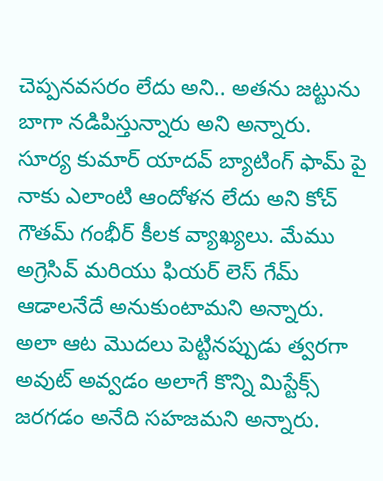చెప్పనవసరం లేదు అని.. అతను జట్టును బాగా నడిపిస్తున్నారు అని అన్నారు. సూర్య కుమార్ యాదవ్ బ్యాటింగ్ ఫామ్ పై నాకు ఎలాంటి ఆందోళన లేదు అని కోచ్ గౌతమ్ గంభీర్ కీలక వ్యాఖ్యలు. మేము అగ్రెసివ్ మరియు ఫియర్ లెస్ గేమ్ ఆడాలనేదే అనుకుంటామని అన్నారు. అలా ఆట మొదలు పెట్టినప్పుడు త్వరగా అవుట్ అవ్వడం అలాగే కొన్ని మిస్టేక్స్ జరగడం అనేది సహజమని అన్నారు.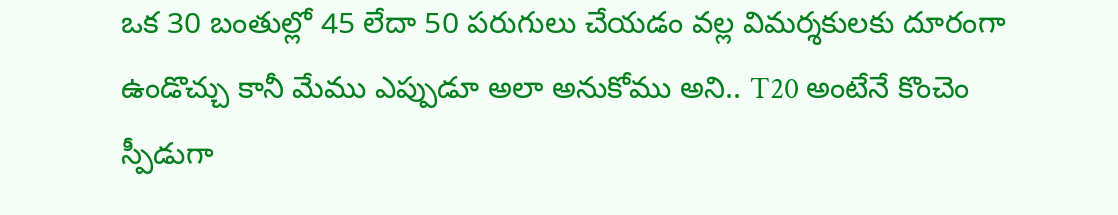ఒక 30 బంతుల్లో 45 లేదా 50 పరుగులు చేయడం వల్ల విమర్శకులకు దూరంగా ఉండొచ్చు కానీ మేము ఎప్పుడూ అలా అనుకోము అని.. T20 అంటేనే కొంచెం స్పీడుగా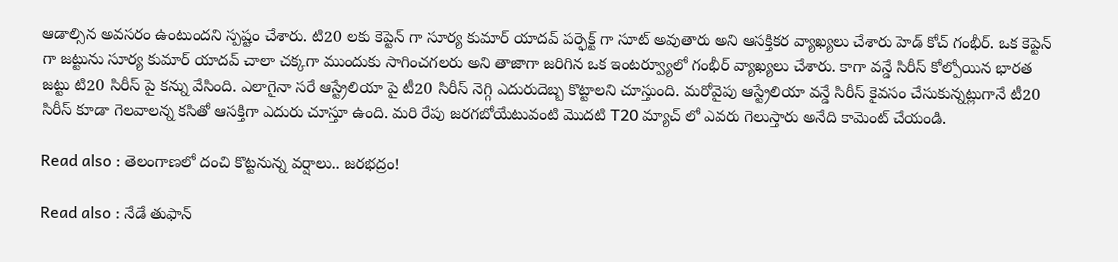ఆడాల్సిన అవసరం ఉంటుందని స్పష్టం చేశారు. టి20 లకు కెప్టెన్ గా సూర్య కుమార్ యాదవ్ పర్ఫెక్ట్ గా సూట్ అవుతారు అని ఆసక్తికర వ్యాఖ్యలు చేశారు హెడ్ కోచ్ గంభీర్. ఒక కెప్టెన్ గా జట్టును సూర్య కుమార్ యాదవ్ చాలా చక్కగా ముందుకు సాగించగలరు అని తాజాగా జరిగిన ఒక ఇంటర్వ్యూలో గంభీర్ వ్యాఖ్యలు చేశారు. కాగా వన్డే సిరీస్ కోల్పోయిన భారత జట్టు టి20 సిరీస్ పై కన్ను వేసింది. ఎలాగైనా సరే ఆస్ట్రేలియా పై టీ20 సిరీస్ నెగ్గి ఎదురుదెబ్బ కొట్టాలని చూస్తుంది. మరోవైపు ఆస్ట్రేలియా వన్డే సిరీస్ కైవసం చేసుకున్నట్లుగానే టీ20 సిరీస్ కూడా గెలవాలన్న కసితో ఆసక్తిగా ఎదురు చూస్తూ ఉంది. మరి రేపు జరగబోయేటువంటి మొదటి T20 మ్యాచ్ లో ఎవరు గెలుస్తారు అనేది కామెంట్ చేయండి.

Read also : తెలంగాణలో దంచి కొట్టనున్న వర్షాలు.. జరభద్రం!

Read also : నేడే తుఫాన్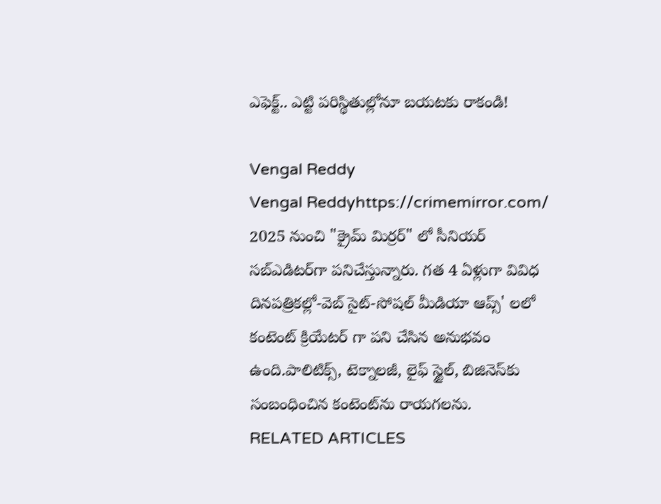ఎఫెక్ట్.. ఎట్టి పరిస్థితుల్లోనూ బయటకు రాకండి!

Vengal Reddy
Vengal Reddyhttps://crimemirror.com/
2025 నుంచి "క్రైమ్ మిర్రర్" లో సీనియర్ సబ్‌ఎడిటర్‌గా పనిచేస్తున్నారు. గత 4 ఏళ్లుగా వివిధ దినపత్రికల్లో-వెబ్ సైట్-సోషల్ మీడియా ఆప్స్' లలో కంటెంట్ క్రియేటర్ గా పని చేసిన అనుభవం ఉంది.పాలిటిక్స్‌, టెక్నాలజీ, లైఫ్‌ స్టైల్‌, బిజినెస్‌కు సంబంధించిన కంటెంట్‌ను రాయగలను.
RELATED ARTICLES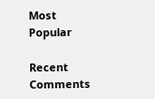Most Popular

Recent Comments